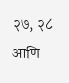२७, २८ आणि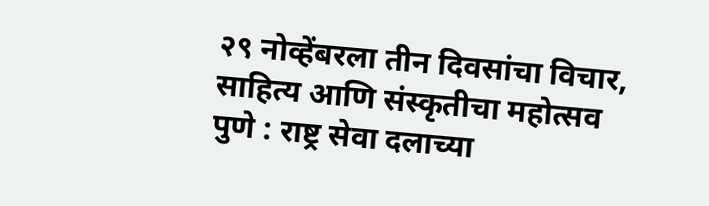२९ नोव्हेंबरला तीन दिवसांचा विचार, साहित्य आणि संस्कृतीचा महोत्सव
पुणे : राष्ट्र सेवा दलाच्या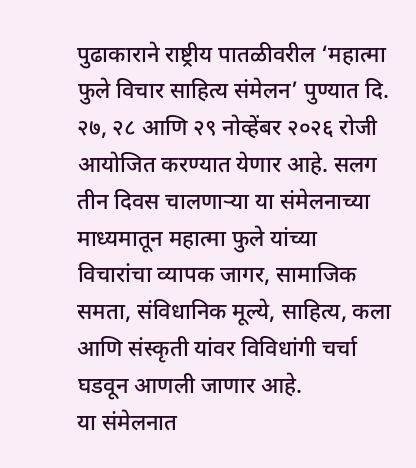पुढाकाराने राष्ट्रीय पातळीवरील ‘महात्मा फुले विचार साहित्य संमेलन’ पुण्यात दि. २७, २८ आणि २९ नोव्हेंबर २०२६ रोजी आयोजित करण्यात येणार आहे. सलग तीन दिवस चालणाऱ्या या संमेलनाच्या माध्यमातून महात्मा फुले यांच्या विचारांचा व्यापक जागर, सामाजिक समता, संविधानिक मूल्ये, साहित्य, कला आणि संस्कृती यांवर विविधांगी चर्चा घडवून आणली जाणार आहे.
या संमेलनात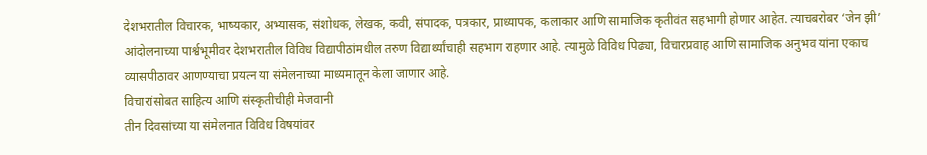देशभरातील विचारक, भाष्यकार, अभ्यासक, संशोधक, लेखक, कवी, संपादक, पत्रकार, प्राध्यापक, कलाकार आणि सामाजिक कृतीवंत सहभागी होणार आहेत. त्याचबरोबर ‘जेन झी’ आंदोलनाच्या पार्श्वभूमीवर देशभरातील विविध विद्यापीठांमधील तरुण विद्यार्थ्यांचाही सहभाग राहणार आहे. त्यामुळे विविध पिढ्या, विचारप्रवाह आणि सामाजिक अनुभव यांना एकाच व्यासपीठावर आणण्याचा प्रयत्न या संमेलनाच्या माध्यमातून केला जाणार आहे.
विचारांसोबत साहित्य आणि संस्कृतीचीही मेजवानी
तीन दिवसांच्या या संमेलनात विविध विषयांवर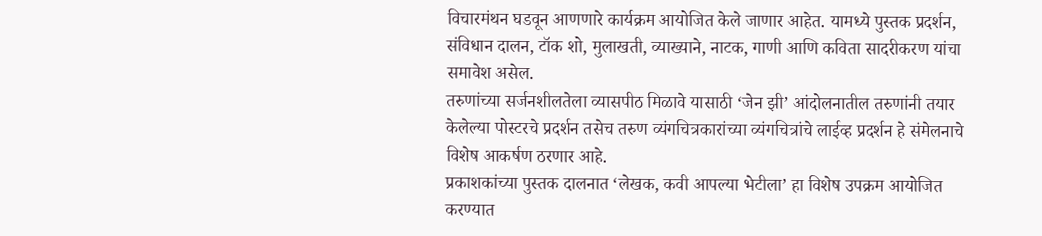विचारमंथन घडवून आणणारे कार्यक्रम आयोजित केले जाणार आहेत. यामध्ये पुस्तक प्रदर्शन, संविधान दालन, टॉक शो, मुलाखती, व्याख्याने, नाटक, गाणी आणि कविता सादरीकरण यांचा समावेश असेल.
तरुणांच्या सर्जनशीलतेला व्यासपीठ मिळावे यासाठी ‘जेन झी’ आंदोलनातील तरुणांनी तयार केलेल्या पोस्टरचे प्रदर्शन तसेच तरुण व्यंगचित्रकारांच्या व्यंगचित्रांचे लाईव्ह प्रदर्शन हे संमेलनाचे विशेष आकर्षण ठरणार आहे.
प्रकाशकांच्या पुस्तक दालनात ‘लेखक, कवी आपल्या भेटीला’ हा विशेष उपक्रम आयोजित करण्यात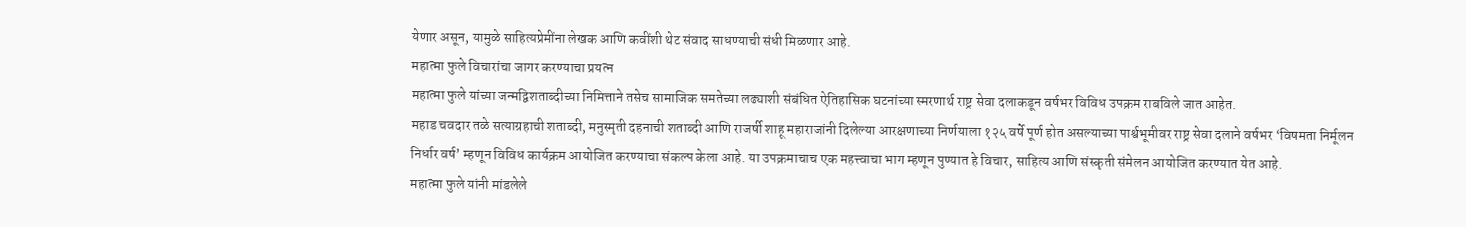येणार असून, यामुळे साहित्यप्रेमींना लेखक आणि कवींशी थेट संवाद साधण्याची संधी मिळणार आहे.
महात्मा फुले विचारांचा जागर करण्याचा प्रयत्न
महात्मा फुले यांच्या जन्मद्विशताब्दीच्या निमित्ताने तसेच सामाजिक समतेच्या लढ्याशी संबंधित ऐतिहासिक घटनांच्या स्मरणार्थ राष्ट्र सेवा दलाकडून वर्षभर विविध उपक्रम राबविले जात आहेत.
महाड चवदार तळे सत्याग्रहाची शताब्दी, मनुस्मृती दहनाची शताब्दी आणि राजर्षी शाहू महाराजांनी दिलेल्या आरक्षणाच्या निर्णयाला १२५ वर्षे पूर्ण होत असल्याच्या पार्श्वभूमीवर राष्ट्र सेवा दलाने वर्षभर ‘विषमता निर्मूलन निर्धार वर्ष’ म्हणून विविध कार्यक्रम आयोजित करण्याचा संकल्प केला आहे. या उपक्रमाचाच एक महत्त्वाचा भाग म्हणून पुण्यात हे विचार, साहित्य आणि संस्कृती संमेलन आयोजित करण्यात येत आहे.
महात्मा फुले यांनी मांडलेले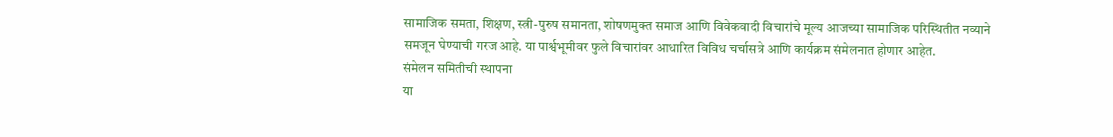सामाजिक समता, शिक्षण, स्त्री-पुरुष समानता, शोषणमुक्त समाज आणि विवेकवादी विचारांचे मूल्य आजच्या सामाजिक परिस्थितीत नव्याने समजून घेण्याची गरज आहे. या पार्श्वभूमीवर फुले विचारांवर आधारित विविध चर्चासत्रे आणि कार्यक्रम संमेलनात होणार आहेत.
संमेलन समितीची स्थापना
या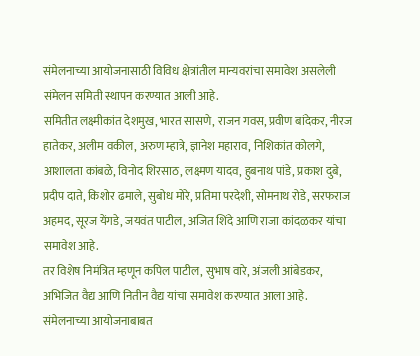संमेलनाच्या आयोजनासाठी विविध क्षेत्रांतील मान्यवरांचा समावेश असलेली संमेलन समिती स्थापन करण्यात आली आहे.
समितीत लक्ष्मीकांत देशमुख, भारत सासणे, राजन गवस, प्रवीण बांदेकर, नीरज हातेकर, अलीम वकील, अरुण म्हात्रे, ज्ञानेश महाराव, निशिकांत कोलगे, आशालता कांबळे, विनोद शिरसाठ, लक्ष्मण यादव, हुबनाथ पांडे, प्रकाश दुबे, प्रदीप दाते, किशोर ढमाले, सुबोध मोरे, प्रतिमा परदेशी, सोमनाथ रोडे, सरफराज अहमद, सूरज येंगडे, जयवंत पाटील, अजित शिंदे आणि राजा कांदळकर यांचा समावेश आहे.
तर विशेष निमंत्रित म्हणून कपिल पाटील, सुभाष वारे, अंजली आंबेडकर, अभिजित वैद्य आणि नितीन वैद्य यांचा समावेश करण्यात आला आहे.
संमेलनाच्या आयोजनाबाबत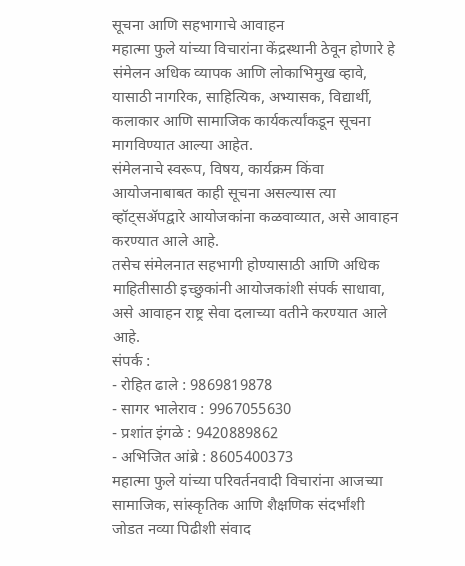सूचना आणि सहभागाचे आवाहन
महात्मा फुले यांच्या विचारांना केंद्रस्थानी ठेवून होणारे हे संमेलन अधिक व्यापक आणि लोकाभिमुख व्हावे, यासाठी नागरिक, साहित्यिक, अभ्यासक, विद्यार्थी, कलाकार आणि सामाजिक कार्यकर्त्यांकडून सूचना मागविण्यात आल्या आहेत.
संमेलनाचे स्वरूप, विषय, कार्यक्रम किंवा आयोजनाबाबत काही सूचना असल्यास त्या व्हॉट्सॲपद्वारे आयोजकांना कळवाव्यात, असे आवाहन करण्यात आले आहे.
तसेच संमेलनात सहभागी होण्यासाठी आणि अधिक माहितीसाठी इच्छुकांनी आयोजकांशी संपर्क साधावा, असे आवाहन राष्ट्र सेवा दलाच्या वतीने करण्यात आले आहे.
संपर्क :
- रोहित ढाले : 9869819878
- सागर भालेराव : 9967055630
- प्रशांत इंगळे : 9420889862
- अभिजित आंब्रे : 8605400373
महात्मा फुले यांच्या परिवर्तनवादी विचारांना आजच्या सामाजिक, सांस्कृतिक आणि शैक्षणिक संदर्भांशी जोडत नव्या पिढीशी संवाद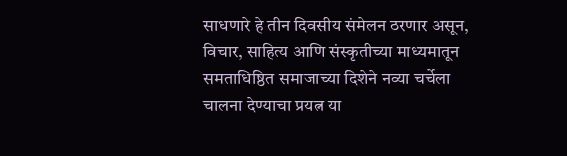साधणारे हे तीन दिवसीय संमेलन ठरणार असून, विचार, साहित्य आणि संस्कृतीच्या माध्यमातून समताधिष्ठित समाजाच्या दिशेने नव्या चर्चेला चालना देण्याचा प्रयत्न या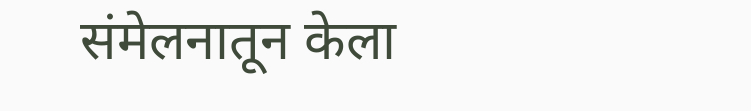संमेलनातून केला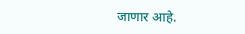जाणार आहे.